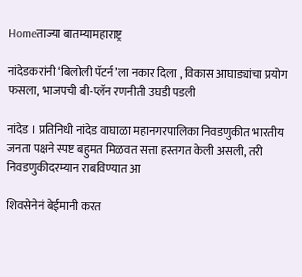Homeताज्या बातम्यामहाराष्ट्र

नांदेडकरांनी ‘बिलोली पॅटर्न’ला नकार दिला , विकास आघाड्यांचा प्रयोग फसला, भाजपची बी-प्लॅन रणनीती उघडी पडली

नांदेड । प्रतिनिधी नांदेड वाघाळा महानगरपालिका निवडणुकीत भारतीय जनता पक्षने स्पष्ट बहुमत मिळवत सत्ता हस्तगत केली असली, तरी निवडणुकीदरम्यान राबविण्यात आ

शिवसेनेनं बेईमानी करत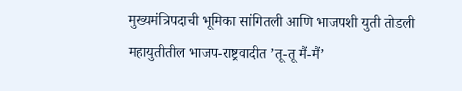मुख्यमंत्रिपदाची भूमिका सांगितली आणि भाजपशी युती तोडली
महायुतीतील भाजप-राष्ट्रवादीत ’तू-तू मैं-मैं’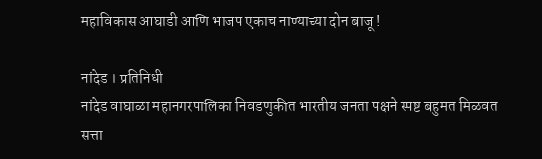महाविकास आघाडी आणि भाजप एकाच नाण्याच्या दोन बाजू !

नांदेड । प्रतिनिधी
नांदेड वाघाळा महानगरपालिका निवडणुकीत भारतीय जनता पक्षने स्पष्ट बहुमत मिळवत सत्ता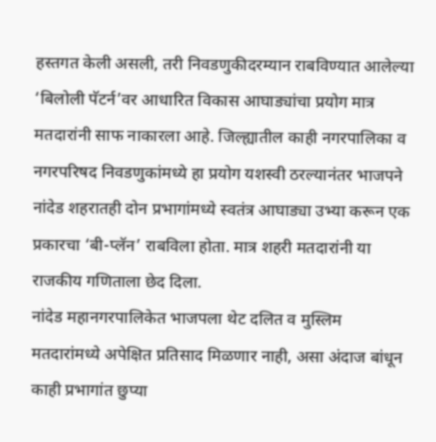हस्तगत केली असली, तरी निवडणुकीदरम्यान राबविण्यात आलेल्या ‘बिलोली पॅटर्न’वर आधारित विकास आघाड्यांचा प्रयोग मात्र मतदारांनी साफ नाकारला आहे. जिल्ह्यातील काही नगरपालिका व नगरपरिषद निवडणुकांमध्ये हा प्रयोग यशस्वी ठरल्यानंतर भाजपने नांदेड शहरातही दोन प्रभागांमध्ये स्वतंत्र आघाड्या उभ्या करून एक प्रकारचा ‘बी-प्लॅन’ राबविला होता. मात्र शहरी मतदारांनी या राजकीय गणिताला छेद दिला.
नांदेड महानगरपालिकेत भाजपला थेट दलित व मुस्लिम मतदारांमध्ये अपेक्षित प्रतिसाद मिळणार नाही, असा अंदाज बांधून काही प्रभागांत छुप्या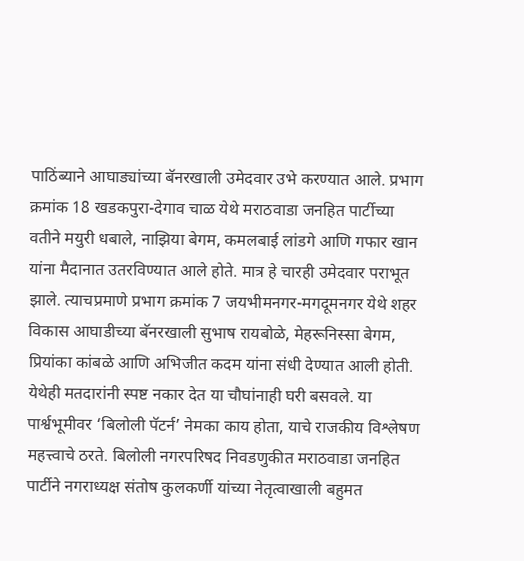पाठिंब्याने आघाड्यांच्या बॅनरखाली उमेदवार उभे करण्यात आले. प्रभाग क्रमांक 18 खडकपुरा-देगाव चाळ येथे मराठवाडा जनहित पार्टीच्या वतीने मयुरी धबाले, नाझिया बेगम, कमलबाई लांडगे आणि गफार खान यांना मैदानात उतरविण्यात आले होते. मात्र हे चारही उमेदवार पराभूत झाले. त्याचप्रमाणे प्रभाग क्रमांक 7 जयभीमनगर-मगदूमनगर येथे शहर विकास आघाडीच्या बॅनरखाली सुभाष रायबोळे, मेहरूनिस्सा बेगम, प्रियांका कांबळे आणि अभिजीत कदम यांना संधी देण्यात आली होती. येथेही मतदारांनी स्पष्ट नकार देत या चौघांनाही घरी बसवले. या पार्श्वभूमीवर ‘बिलोली पॅटर्न’ नेमका काय होता, याचे राजकीय विश्लेषण महत्त्वाचे ठरते. बिलोली नगरपरिषद निवडणुकीत मराठवाडा जनहित पार्टीने नगराध्यक्ष संतोष कुलकर्णी यांच्या नेतृत्वाखाली बहुमत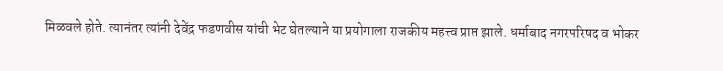मिळवले होते. त्यानंतर त्यांनी देवेंद्र फडणवीस यांची भेट घेतल्याने या प्रयोगाला राजकीय महत्त्व प्राप्त झाले. धर्माबाद नगरपरिषद व भोकर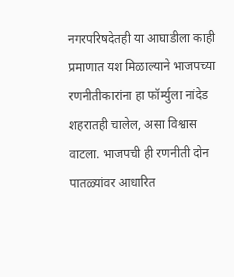नगरपरिषदेतही या आघाडीला काही प्रमाणात यश मिळाल्याने भाजपच्या रणनीतीकारांना हा फॉर्म्युला नांदेड शहरातही चालेल, असा विश्वास वाटला. भाजपची ही रणनीती दोन पातळ्यांवर आधारित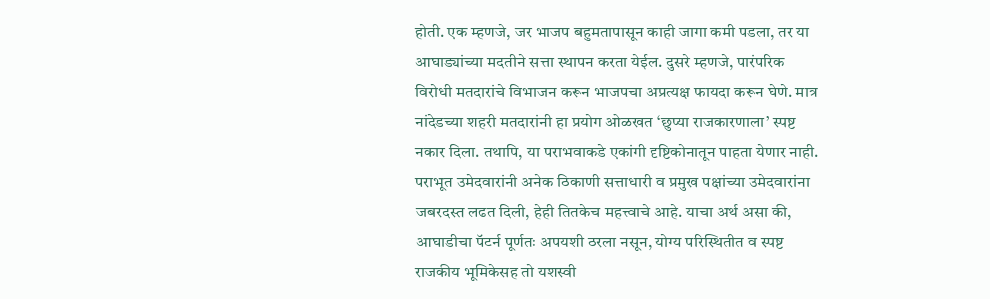होती. एक म्हणजे, जर भाजप बहुमतापासून काही जागा कमी पडला, तर या आघाड्यांच्या मदतीने सत्ता स्थापन करता येईल. दुसरे म्हणजे, पारंपरिक विरोधी मतदारांचे विभाजन करून भाजपचा अप्रत्यक्ष फायदा करून घेणे. मात्र नांदेडच्या शहरी मतदारांनी हा प्रयोग ओळखत ‘छुप्या राजकारणाला’ स्पष्ट नकार दिला. तथापि, या पराभवाकडे एकांगी दृष्टिकोनातून पाहता येणार नाही. पराभूत उमेदवारांनी अनेक ठिकाणी सत्ताधारी व प्रमुख पक्षांच्या उमेदवारांना जबरदस्त लढत दिली, हेही तितकेच महत्त्वाचे आहे. याचा अर्थ असा की, आघाडीचा पॅटर्न पूर्णतः अपयशी ठरला नसून, योग्य परिस्थितीत व स्पष्ट राजकीय भूमिकेसह तो यशस्वी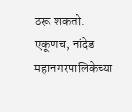ठरू शकतो. एकूणच, नांदेड महानगरपालिकेच्या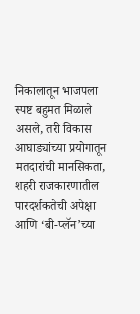निकालातून भाजपला स्पष्ट बहुमत मिळाले असले, तरी विकास आघाड्यांच्या प्रयोगातून मतदारांची मानसिकता, शहरी राजकारणातील पारदर्शकतेची अपेक्षा आणि ‘बी-प्लॅन’च्या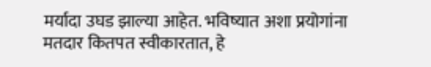मर्यादा उघड झाल्या आहेत. भविष्यात अशा प्रयोगांना मतदार कितपत स्वीकारतात, हे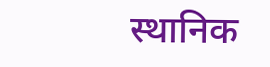स्थानिक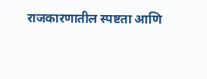राजकारणातील स्पष्टता आणि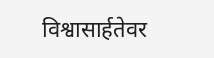विश्वासार्हतेवर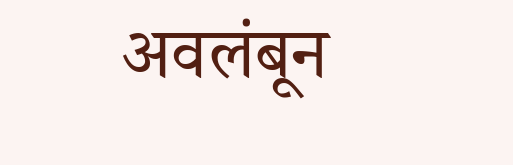अवलंबून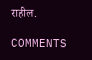राहील.

COMMENTS